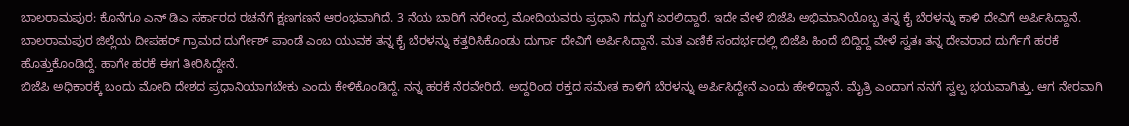ಬಾಲರಾಮಪುರ: ಕೊನೆಗೂ ಎನ್ ಡಿಎ ಸರ್ಕಾರದ ರಚನೆಗೆ ಕ್ಷಣಗಣನೆ ಆರಂಭವಾಗಿದೆ. 3 ನೆಯ ಬಾರಿಗೆ ನರೇಂದ್ರ ಮೋದಿಯವರು ಪ್ರಧಾನಿ ಗದ್ದುಗೆ ಏರಲಿದ್ದಾರೆ. ಇದೇ ವೇಳೆ ಬಿಜೆಪಿ ಅಭಿಮಾನಿಯೊಬ್ಬ ತನ್ನ ಕೈ ಬೆರಳನ್ನು ಕಾಳಿ ದೇವಿಗೆ ಅರ್ಪಿಸಿದ್ದಾನೆ.
ಬಾಲರಾಮಪುರ ಜಿಲ್ಲೆಯ ದೀಪಹರ್ ಗ್ರಾಮದ ದುರ್ಗೇಶ್ ಪಾಂಡೆ ಎಂಬ ಯುವಕ ತನ್ನ ಕೈ ಬೆರಳನ್ನು ಕತ್ತರಿಸಿಕೊಂಡು ದುರ್ಗಾ ದೇವಿಗೆ ಅರ್ಪಿಸಿದ್ದಾನೆ. ಮತ ಎಣಿಕೆ ಸಂದರ್ಭದಲ್ಲಿ ಬಿಜೆಪಿ ಹಿಂದೆ ಬಿದ್ದಿದ್ದ ವೇಳೆ ಸ್ವತಃ ತನ್ನ ದೇವರಾದ ದುರ್ಗೆಗೆ ಹರಕೆ ಹೊತ್ತುಕೊಂಡಿದ್ದೆ. ಹಾಗೇ ಹರಕೆ ಈಗ ತೀರಿಸಿದ್ದೇನೆ.
ಬಿಜೆಪಿ ಅಧಿಕಾರಕ್ಕೆ ಬಂದು ಮೋದಿ ದೇಶದ ಪ್ರಧಾನಿಯಾಗಬೇಕು ಎಂದು ಕೇಳಿಕೊಂಡಿದ್ದೆ. ನನ್ನ ಹರಕೆ ನೆರವೇರಿದೆ. ಅದ್ದರಿಂದ ರಕ್ತದ ಸಮೇತ ಕಾಳಿಗೆ ಬೆರಳನ್ನು ಅರ್ಪಿಸಿದ್ದೇನೆ ಎಂದು ಹೇಳಿದ್ದಾನೆ. ಮೈತ್ರಿ ಎಂದಾಗ ನನಗೆ ಸ್ವಲ್ಪ ಭಯವಾಗಿತ್ತು. ಆಗ ನೇರವಾಗಿ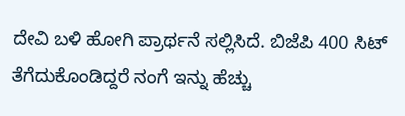ದೇವಿ ಬಳಿ ಹೋಗಿ ಪ್ರಾರ್ಥನೆ ಸಲ್ಲಿಸಿದೆ. ಬಿಜೆಪಿ 400 ಸಿಟ್ ತೆಗೆದುಕೊಂಡಿದ್ದರೆ ನಂಗೆ ಇನ್ನು ಹೆಚ್ಚು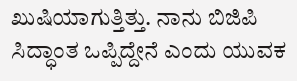ಖುಷಿಯಾಗುತ್ತಿತ್ತು. ನಾನು ಬಿಜಿಪಿ ಸಿದ್ಧಾಂತ ಒಪ್ಪಿದ್ದೇನೆ ಎಂದು ಯುವಕ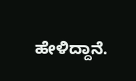ಹೇಳಿದ್ದಾನೆ.